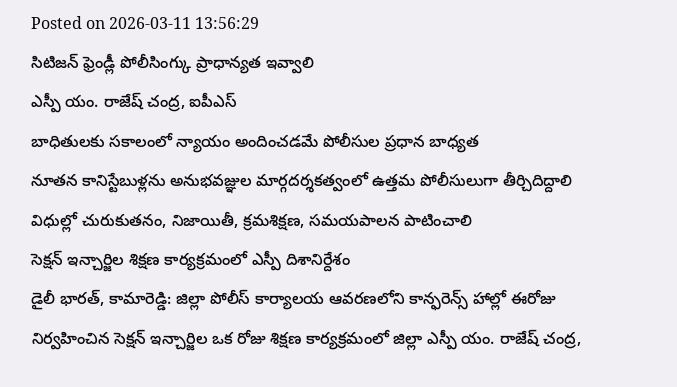Posted on 2026-03-11 13:56:29
సిటిజన్ ఫ్రెండ్లీ పోలీసింగ్కు ప్రాధాన్యత ఇవ్వాలి
ఎస్పీ యం. రాజేష్ చంద్ర, ఐపీఎస్
బాధితులకు సకాలంలో న్యాయం అందించడమే పోలీసుల ప్రధాన బాధ్యత
నూతన కానిస్టేబుళ్లను అనుభవజ్ఞుల మార్గదర్శకత్వంలో ఉత్తమ పోలీసులుగా తీర్చిదిద్దాలి
విధుల్లో చురుకుతనం, నిజాయితీ, క్రమశిక్షణ, సమయపాలన పాటించాలి
సెక్షన్ ఇన్చార్జిల శిక్షణ కార్యక్రమంలో ఎస్పీ దిశానిర్దేశం
డైలీ భారత్, కామారెడ్డి: జిల్లా పోలీస్ కార్యాలయ ఆవరణలోని కాన్ఫరెన్స్ హాల్లో ఈరోజు నిర్వహించిన సెక్షన్ ఇన్చార్జిల ఒక రోజు శిక్షణ కార్యక్రమంలో జిల్లా ఎస్పీ యం. రాజేష్ చంద్ర,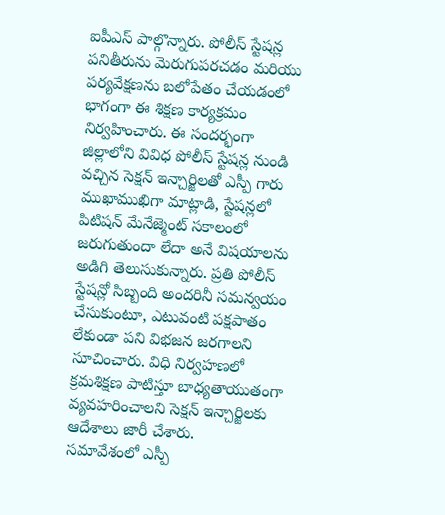ఐపీఎస్ పాల్గొన్నారు. పోలీస్ స్టేషన్ల పనితీరును మెరుగుపరచడం మరియు పర్యవేక్షణను బలోపేతం చేయడంలో భాగంగా ఈ శిక్షణ కార్యక్రమం నిర్వహించారు. ఈ సందర్భంగా జిల్లాలోని వివిధ పోలీస్ స్టేషన్ల నుండి వచ్చిన సెక్షన్ ఇన్చార్జిలతో ఎస్పీ గారు ముఖాముఖిగా మాట్లాడి, స్టేషన్లలో పిటిషన్ మేనేజ్మెంట్ సకాలంలో జరుగుతుందా లేదా అనే విషయాలను అడిగి తెలుసుకున్నారు. ప్రతి పోలీస్ స్టేషన్లో సిబ్బంది అందరినీ సమన్వయం చేసుకుంటూ, ఎటువంటి పక్షపాతం లేకుండా పని విభజన జరగాలని సూచించారు. విధి నిర్వహణలో క్రమశిక్షణ పాటిస్తూ బాధ్యతాయుతంగా వ్యవహరించాలని సెక్షన్ ఇన్చార్జిలకు ఆదేశాలు జారీ చేశారు.
సమావేశంలో ఎస్పీ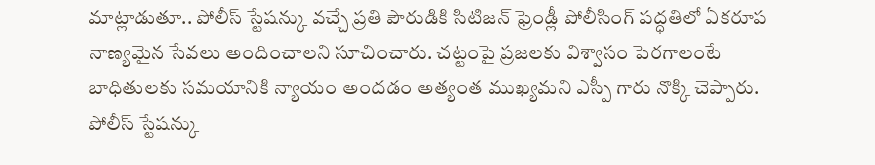మాట్లాడుతూ.. పోలీస్ స్టేషన్కు వచ్చే ప్రతి పౌరుడికి సిటిజన్ ఫ్రెండ్లీ పోలీసింగ్ పద్ధతిలో ఏకరూప నాణ్యమైన సేవలు అందించాలని సూచించారు. చట్టంపై ప్రజలకు విశ్వాసం పెరగాలంటే బాధితులకు సమయానికి న్యాయం అందడం అత్యంత ముఖ్యమని ఎస్పీ గారు నొక్కి చెప్పారు. పోలీస్ స్టేషన్కు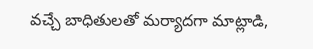వచ్చే బాధితులతో మర్యాదగా మాట్లాడి,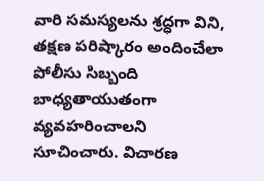వారి సమస్యలను శ్రద్ధగా విని, తక్షణ పరిష్కారం అందించేలా పోలీసు సిబ్బంది బాధ్యతాయుతంగా వ్యవహరించాలని సూచించారు. విచారణ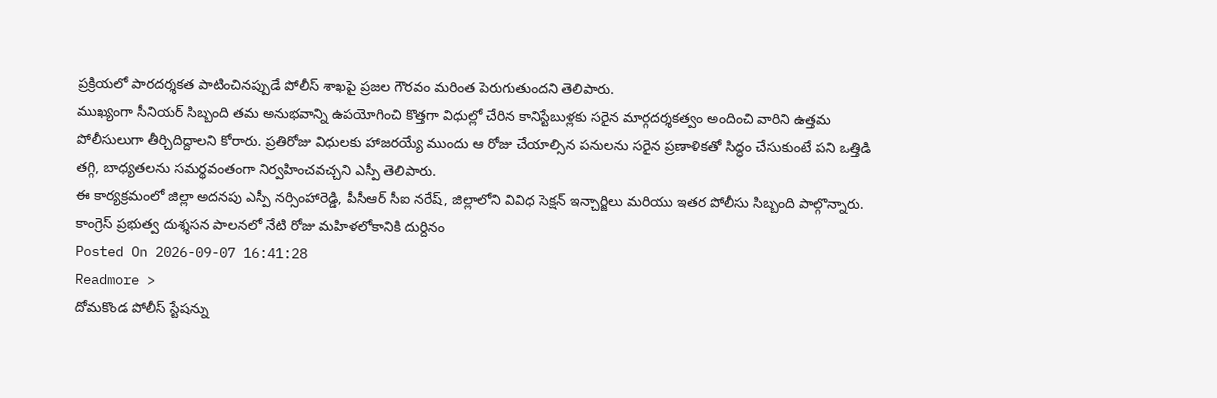ప్రక్రియలో పారదర్శకత పాటించినప్పుడే పోలీస్ శాఖపై ప్రజల గౌరవం మరింత పెరుగుతుందని తెలిపారు.
ముఖ్యంగా సీనియర్ సిబ్బంది తమ అనుభవాన్ని ఉపయోగించి కొత్తగా విధుల్లో చేరిన కానిస్టేబుళ్లకు సరైన మార్గదర్శకత్వం అందించి వారిని ఉత్తమ పోలీసులుగా తీర్చిదిద్దాలని కోరారు. ప్రతిరోజు విధులకు హాజరయ్యే ముందు ఆ రోజు చేయాల్సిన పనులను సరైన ప్రణాళికతో సిద్ధం చేసుకుంటే పని ఒత్తిడి తగ్గి, బాధ్యతలను సమర్థవంతంగా నిర్వహించవచ్చని ఎస్పీ తెలిపారు.
ఈ కార్యక్రమంలో జిల్లా అదనపు ఎస్పీ నర్సింహారెడ్డి, పీసీఆర్ సీఐ నరేష్, జిల్లాలోని వివిధ సెక్షన్ ఇన్చార్జిలు మరియు ఇతర పోలీసు సిబ్బంది పాల్గొన్నారు.
కాంగ్రెస్ ప్రభుత్వ దుశ్శసన పాలనలో నేటి రోజు మహిళలోకానికి దుర్దినం
Posted On 2026-09-07 16:41:28
Readmore >
దోమకొండ పోలీస్ స్టేషన్ను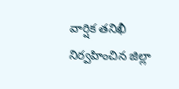వార్షిక తనిఖీ నిర్వహించిన జిల్లా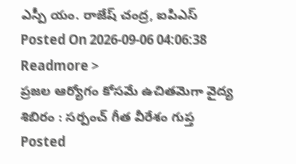ఎస్పీ యం. రాజేష్ చంద్ర, ఐపిఎస్
Posted On 2026-09-06 04:06:38
Readmore >
ప్రజల ఆర్యోగం కోసమే ఉచితమెగా వైద్య శిబిరం : సర్పంచ్ గీత వీరేశం గుప్త
Posted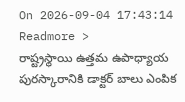On 2026-09-04 17:43:14
Readmore >
రాష్ట్రస్థాయి ఉత్తమ ఉపాధ్యాయ పురస్కారానికి డాక్టర్ బాలు ఎంపిక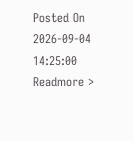Posted On 2026-09-04 14:25:00
Readmore >